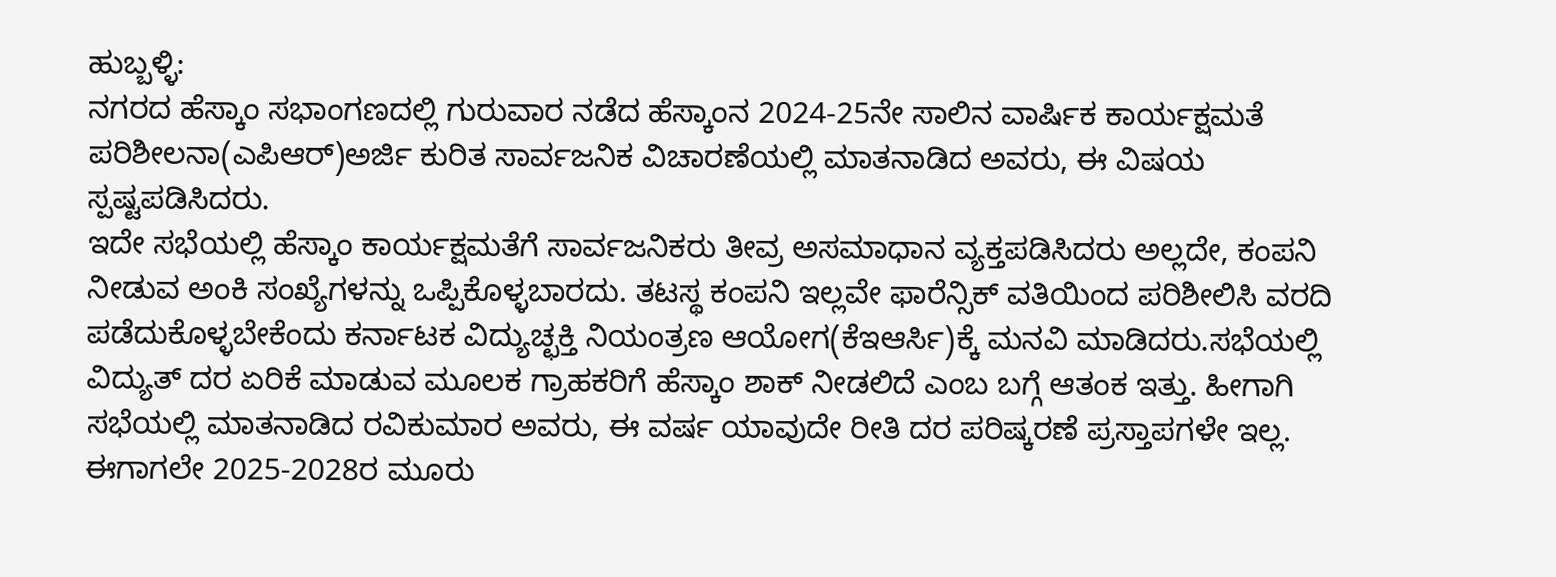ಹುಬ್ಬಳ್ಳಿ:
ನಗರದ ಹೆಸ್ಕಾಂ ಸಭಾಂಗಣದಲ್ಲಿ ಗುರುವಾರ ನಡೆದ ಹೆಸ್ಕಾಂನ 2024-25ನೇ ಸಾಲಿನ ವಾರ್ಷಿಕ ಕಾರ್ಯಕ್ಷಮತೆ ಪರಿಶೀಲನಾ(ಎಪಿಆರ್)ಅರ್ಜಿ ಕುರಿತ ಸಾರ್ವಜನಿಕ ವಿಚಾರಣೆಯಲ್ಲಿ ಮಾತನಾಡಿದ ಅವರು, ಈ ವಿಷಯ ಸ್ಪಷ್ಟಪಡಿಸಿದರು.
ಇದೇ ಸಭೆಯಲ್ಲಿ ಹೆಸ್ಕಾಂ ಕಾರ್ಯಕ್ಷಮತೆಗೆ ಸಾರ್ವಜನಿಕರು ತೀವ್ರ ಅಸಮಾಧಾನ ವ್ಯಕ್ತಪಡಿಸಿದರು ಅಲ್ಲದೇ, ಕಂಪನಿ ನೀಡುವ ಅಂಕಿ ಸಂಖ್ಯೆಗಳನ್ನು ಒಪ್ಪಿಕೊಳ್ಳಬಾರದು. ತಟಸ್ಥ ಕಂಪನಿ ಇಲ್ಲವೇ ಫಾರೆನ್ಸಿಕ್ ವತಿಯಿಂದ ಪರಿಶೀಲಿಸಿ ವರದಿ ಪಡೆದುಕೊಳ್ಳಬೇಕೆಂದು ಕರ್ನಾಟಕ ವಿದ್ಯುಚ್ಛಕ್ತಿ ನಿಯಂತ್ರಣ ಆಯೋಗ(ಕೆಇಆರ್ಸಿ)ಕ್ಕೆ ಮನವಿ ಮಾಡಿದರು.ಸಭೆಯಲ್ಲಿ ವಿದ್ಯುತ್ ದರ ಏರಿಕೆ ಮಾಡುವ ಮೂಲಕ ಗ್ರಾಹಕರಿಗೆ ಹೆಸ್ಕಾಂ ಶಾಕ್ ನೀಡಲಿದೆ ಎಂಬ ಬಗ್ಗೆ ಆತಂಕ ಇತ್ತು. ಹೀಗಾಗಿ ಸಭೆಯಲ್ಲಿ ಮಾತನಾಡಿದ ರವಿಕುಮಾರ ಅವರು, ಈ ವರ್ಷ ಯಾವುದೇ ರೀತಿ ದರ ಪರಿಷ್ಕರಣೆ ಪ್ರಸ್ತಾಪಗಳೇ ಇಲ್ಲ. ಈಗಾಗಲೇ 2025-2028ರ ಮೂರು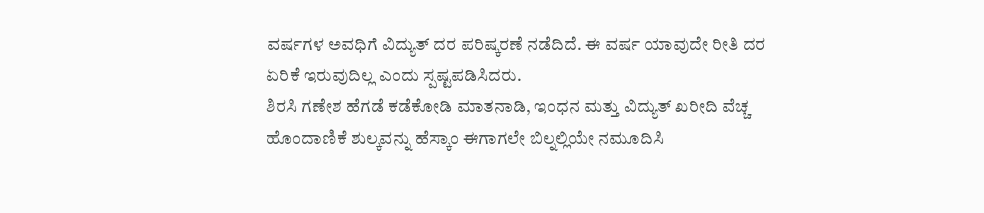ವರ್ಷಗಳ ಅವಧಿಗೆ ವಿದ್ಯುತ್ ದರ ಪರಿಷ್ಕರಣೆ ನಡೆದಿದೆ. ಈ ವರ್ಷ ಯಾವುದೇ ರೀತಿ ದರ ಏರಿಕೆ ಇರುವುದಿಲ್ಲ ಎಂದು ಸ್ಪಷ್ಟಪಡಿಸಿದರು.
ಶಿರಸಿ ಗಣೇಶ ಹೆಗಡೆ ಕಡೆಕೋಡಿ ಮಾತನಾಡಿ, ಇಂಧನ ಮತ್ತು ವಿದ್ಯುತ್ ಖರೀದಿ ವೆಚ್ಚ ಹೊಂದಾಣಿಕೆ ಶುಲ್ಕವನ್ನು ಹೆಸ್ಕಾಂ ಈಗಾಗಲೇ ಬಿಲ್ನಲ್ಲಿಯೇ ನಮೂದಿಸಿ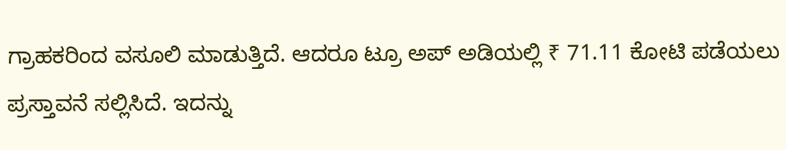ಗ್ರಾಹಕರಿಂದ ವಸೂಲಿ ಮಾಡುತ್ತಿದೆ. ಆದರೂ ಟ್ರೂ ಅಪ್ ಅಡಿಯಲ್ಲಿ ₹ 71.11 ಕೋಟಿ ಪಡೆಯಲು ಪ್ರಸ್ತಾವನೆ ಸಲ್ಲಿಸಿದೆ. ಇದನ್ನು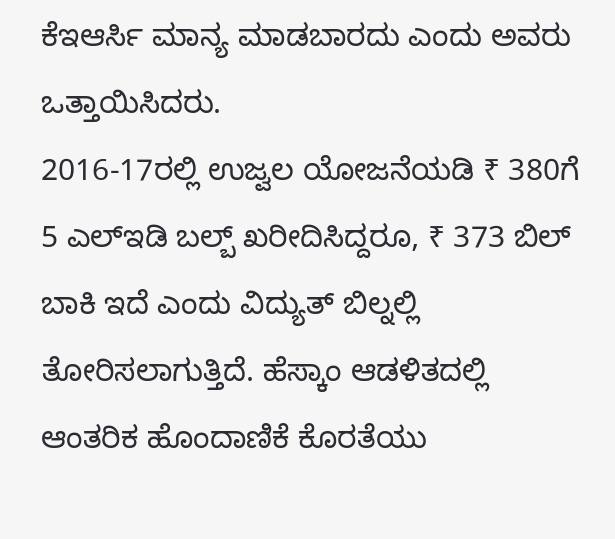ಕೆಇಆರ್ಸಿ ಮಾನ್ಯ ಮಾಡಬಾರದು ಎಂದು ಅವರು ಒತ್ತಾಯಿಸಿದರು.
2016-17ರಲ್ಲಿ ಉಜ್ವಲ ಯೋಜನೆಯಡಿ ₹ 380ಗೆ 5 ಎಲ್ಇಡಿ ಬಲ್ಬ್ ಖರೀದಿಸಿದ್ದರೂ, ₹ 373 ಬಿಲ್ ಬಾಕಿ ಇದೆ ಎಂದು ವಿದ್ಯುತ್ ಬಿಲ್ನಲ್ಲಿ ತೋರಿಸಲಾಗುತ್ತಿದೆ. ಹೆಸ್ಕಾಂ ಆಡಳಿತದಲ್ಲಿ ಆಂತರಿಕ ಹೊಂದಾಣಿಕೆ ಕೊರತೆಯು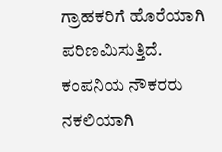ಗ್ರಾಹಕರಿಗೆ ಹೊರೆಯಾಗಿ ಪರಿಣಮಿಸುತ್ತಿದೆ. ಕಂಪನಿಯ ನೌಕರರು ನಕಲಿಯಾಗಿ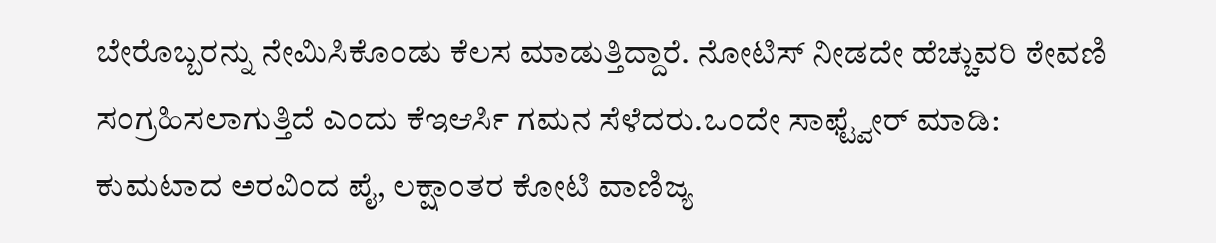ಬೇರೊಬ್ಬರನ್ನು ನೇಮಿಸಿಕೊಂಡು ಕೆಲಸ ಮಾಡುತ್ತಿದ್ದಾರೆ. ನೋಟಿಸ್ ನೀಡದೇ ಹೆಚ್ಚುವರಿ ಠೇವಣಿ ಸಂಗ್ರಹಿಸಲಾಗುತ್ತಿದೆ ಎಂದು ಕೆಇಆರ್ಸಿ ಗಮನ ಸೆಳೆದರು.ಒಂದೇ ಸಾಫ್ಟ್ವೇರ್ ಮಾಡಿ:
ಕುಮಟಾದ ಅರವಿಂದ ಪೈ, ಲಕ್ಷಾಂತರ ಕೋಟಿ ವಾಣಿಜ್ಯ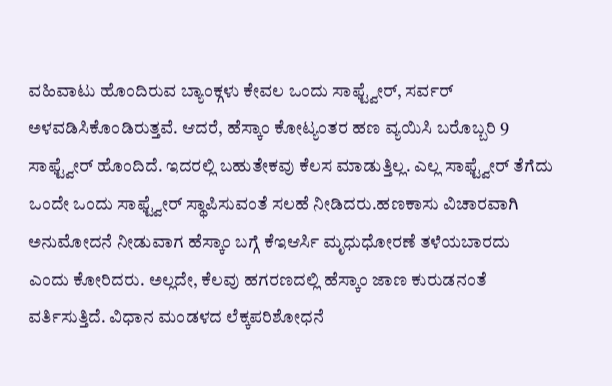ವಹಿವಾಟು ಹೊಂದಿರುವ ಬ್ಯಾಂಕ್ಗಳು ಕೇವಲ ಒಂದು ಸಾಫ್ಟ್ವೇರ್, ಸರ್ವರ್ ಅಳವಡಿಸಿಕೊಂಡಿರುತ್ತವೆ. ಆದರೆ, ಹೆಸ್ಕಾಂ ಕೋಟ್ಯಂತರ ಹಣ ವ್ಯಯಿಸಿ ಬರೊಬ್ಬರಿ 9 ಸಾಫ್ಟ್ವೇರ್ ಹೊಂದಿದೆ. ಇದರಲ್ಲಿ ಬಹುತೇಕವು ಕೆಲಸ ಮಾಡುತ್ತಿಲ್ಲ. ಎಲ್ಲ ಸಾಫ್ಟ್ವೇರ್ ತೆಗೆದು ಒಂದೇ ಒಂದು ಸಾಫ್ಟ್ವೇರ್ ಸ್ಥಾಪಿಸುವಂತೆ ಸಲಹೆ ನೀಡಿದರು.ಹಣಕಾಸು ವಿಚಾರವಾಗಿ ಅನುಮೋದನೆ ನೀಡುವಾಗ ಹೆಸ್ಕಾಂ ಬಗ್ಗೆ ಕೆಇಆರ್ಸಿ ಮೃಧುಧೋರಣೆ ತಳೆಯಬಾರದು ಎಂದು ಕೋರಿದರು. ಅಲ್ಲದೇ, ಕೆಲವು ಹಗರಣದಲ್ಲಿ ಹೆಸ್ಕಾಂ ಜಾಣ ಕುರುಡನಂತೆ ವರ್ತಿಸುತ್ತಿದೆ. ವಿಧಾನ ಮಂಡಳದ ಲೆಕ್ಕಪರಿಶೋಧನೆ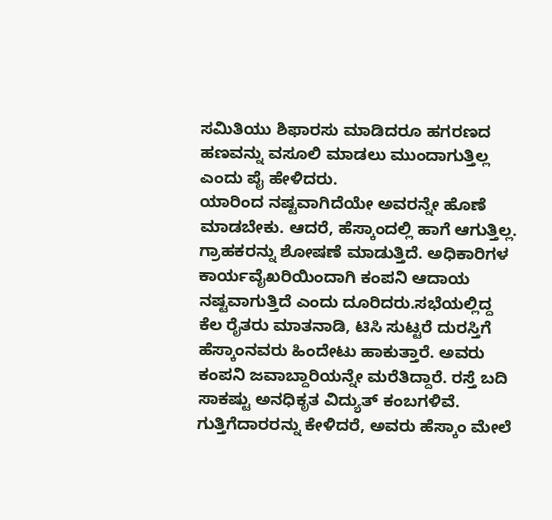ಸಮಿತಿಯು ಶಿಫಾರಸು ಮಾಡಿದರೂ ಹಗರಣದ ಹಣವನ್ನು ವಸೂಲಿ ಮಾಡಲು ಮುಂದಾಗುತ್ತಿಲ್ಲ ಎಂದು ಪೈ ಹೇಳಿದರು.
ಯಾರಿಂದ ನಷ್ಟವಾಗಿದೆಯೇ ಅವರನ್ನೇ ಹೊಣೆ ಮಾಡಬೇಕು. ಆದರೆ, ಹೆಸ್ಕಾಂದಲ್ಲಿ ಹಾಗೆ ಆಗುತ್ತಿಲ್ಲ. ಗ್ರಾಹಕರನ್ನು ಶೋಷಣೆ ಮಾಡುತ್ತಿದೆ. ಅಧಿಕಾರಿಗಳ ಕಾರ್ಯವೈಖರಿಯಿಂದಾಗಿ ಕಂಪನಿ ಆದಾಯ ನಷ್ಟವಾಗುತ್ತಿದೆ ಎಂದು ದೂರಿದರು.ಸಭೆಯಲ್ಲಿದ್ದ ಕೆಲ ರೈತರು ಮಾತನಾಡಿ, ಟಿಸಿ ಸುಟ್ಟರೆ ದುರಸ್ತಿಗೆ ಹೆಸ್ಕಾಂನವರು ಹಿಂದೇಟು ಹಾಕುತ್ತಾರೆ. ಅವರು ಕಂಪನಿ ಜವಾಬ್ದಾರಿಯನ್ನೇ ಮರೆತಿದ್ದಾರೆ. ರಸ್ತೆ ಬದಿ ಸಾಕಷ್ಟು ಅನಧಿಕೃತ ವಿದ್ಯುತ್ ಕಂಬಗಳಿವೆ. ಗುತ್ತಿಗೆದಾರರನ್ನು ಕೇಳಿದರೆ, ಅವರು ಹೆಸ್ಕಾಂ ಮೇಲೆ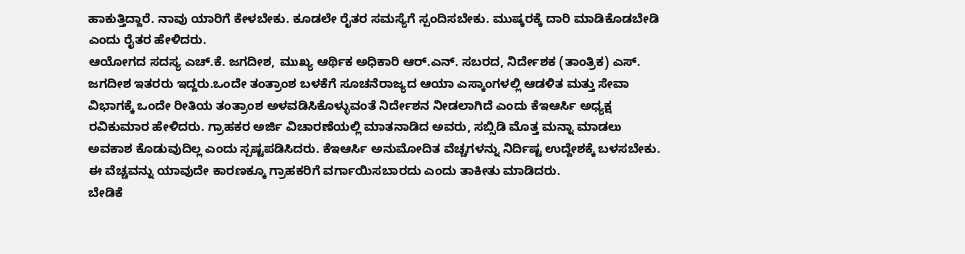ಹಾಕುತ್ತಿದ್ದಾರೆ. ನಾವು ಯಾರಿಗೆ ಕೇಳಬೇಕು. ಕೂಡಲೇ ರೈತರ ಸಮಸ್ಯೆಗೆ ಸ್ಪಂದಿಸಬೇಕು. ಮುಷ್ಕರಕ್ಕೆ ದಾರಿ ಮಾಡಿಕೊಡಬೇಡಿ ಎಂದು ರೈತರ ಹೇಳಿದರು.
ಆಯೋಗದ ಸದಸ್ಯ ಎಚ್.ಕೆ. ಜಗದೀಶ, ಮುಖ್ಯ ಆರ್ಥಿಕ ಅಧಿಕಾರಿ ಆರ್.ಎನ್. ಸಬರದ, ನಿರ್ದೇಶಕ (ತಾಂತ್ರಿಕ) ಎಸ್. ಜಗದೀಶ ಇತರರು ಇದ್ದರು.ಒಂದೇ ತಂತ್ರಾಂಶ ಬಳಕೆಗೆ ಸೂಚನೆರಾಜ್ಯದ ಆಯಾ ಎಸ್ಕಾಂಗಳಲ್ಲಿ ಆಡಳಿತ ಮತ್ತು ಸೇವಾ ವಿಭಾಗಕ್ಕೆ ಒಂದೇ ರೀತಿಯ ತಂತ್ರಾಂಶ ಅಳವಡಿಸಿಕೊಳ್ಳುವಂತೆ ನಿರ್ದೇಶನ ನೀಡಲಾಗಿದೆ ಎಂದು ಕೆಇಆರ್ಸಿ ಅಧ್ಯಕ್ಷ ರವಿಕುಮಾರ ಹೇಳಿದರು. ಗ್ರಾಹಕರ ಅರ್ಜಿ ವಿಚಾರಣೆಯಲ್ಲಿ ಮಾತನಾಡಿದ ಅವರು, ಸಬ್ಸಿಡಿ ಮೊತ್ತ ಮನ್ನಾ ಮಾಡಲು ಅವಕಾಶ ಕೊಡುವುದಿಲ್ಲ ಎಂದು ಸ್ಪಷ್ಟಪಡಿಸಿದರು. ಕೆಇಆರ್ಸಿ ಅನುಮೋದಿತ ವೆಚ್ಚಗಳನ್ನು ನಿರ್ದಿಷ್ಟ ಉದ್ದೇಶಕ್ಕೆ ಬಳಸಬೇಕು. ಈ ವೆಚ್ಚವನ್ನು ಯಾವುದೇ ಕಾರಣಕ್ಕೂ ಗ್ರಾಹಕರಿಗೆ ವರ್ಗಾಯಿಸಬಾರದು ಎಂದು ತಾಕೀತು ಮಾಡಿದರು.
ಬೇಡಿಕೆ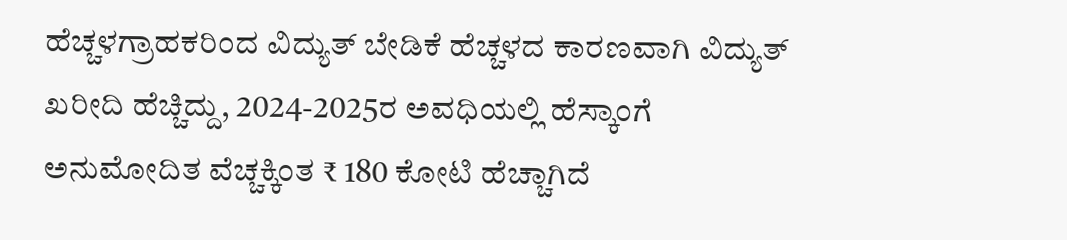ಹೆಚ್ಚಳಗ್ರಾಹಕರಿಂದ ವಿದ್ಯುತ್ ಬೇಡಿಕೆ ಹೆಚ್ಚಳದ ಕಾರಣವಾಗಿ ವಿದ್ಯುತ್ ಖರೀದಿ ಹೆಚ್ಚಿದ್ದು, 2024-2025ರ ಅವಧಿಯಲ್ಲಿ ಹೆಸ್ಕಾಂಗೆ ಅನುಮೋದಿತ ವೆಚ್ಚಕ್ಕಿಂತ ₹ 180 ಕೋಟಿ ಹೆಚ್ಚಾಗಿದೆ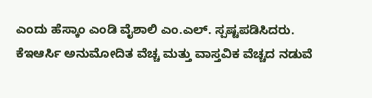ಎಂದು ಹೆಸ್ಕಾಂ ಎಂಡಿ ವೈಶಾಲಿ ಎಂ.ಎಲ್. ಸ್ಪಷ್ಟಪಡಿಸಿದರು. ಕೆಇಆರ್ಸಿ ಅನುಮೋದಿತ ವೆಚ್ಚ ಮತ್ತು ವಾಸ್ತವಿಕ ವೆಚ್ಚದ ನಡುವೆ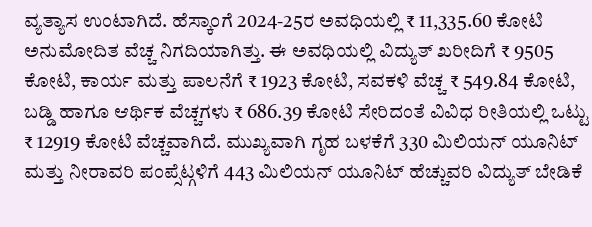ವ್ಯತ್ಯಾಸ ಉಂಟಾಗಿದೆ. ಹೆಸ್ಕಾಂಗೆ 2024-25ರ ಅವಧಿಯಲ್ಲಿ ₹ 11,335.60 ಕೋಟಿ ಅನುಮೋದಿತ ವೆಚ್ಚ ನಿಗದಿಯಾಗಿತ್ತು. ಈ ಅವಧಿಯಲ್ಲಿ ವಿದ್ಯುತ್ ಖರೀದಿಗೆ ₹ 9505 ಕೋಟಿ, ಕಾರ್ಯ ಮತ್ತು ಪಾಲನೆಗೆ ₹ 1923 ಕೋಟಿ, ಸವಕಳಿ ವೆಚ್ಚ ₹ 549.84 ಕೋಟಿ, ಬಡ್ಡಿ ಹಾಗೂ ಆರ್ಥಿಕ ವೆಚ್ಚಗಳು ₹ 686.39 ಕೋಟಿ ಸೇರಿದಂತೆ ವಿವಿಧ ರೀತಿಯಲ್ಲಿ ಒಟ್ಟು ₹ 12919 ಕೋಟಿ ವೆಚ್ಚವಾಗಿದೆ. ಮುಖ್ಯವಾಗಿ ಗೃಹ ಬಳಕೆಗೆ 330 ಮಿಲಿಯನ್ ಯೂನಿಟ್ ಮತ್ತು ನೀರಾವರಿ ಪಂಪ್ಸೆಟ್ಗಳಿಗೆ 443 ಮಿಲಿಯನ್ ಯೂನಿಟ್ ಹೆಚ್ಚುವರಿ ವಿದ್ಯುತ್ ಬೇಡಿಕೆ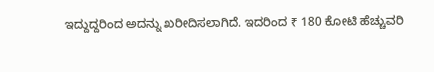ಇದ್ದುದ್ದರಿಂದ ಅದನ್ನು ಖರೀದಿಸಲಾಗಿದೆ. ಇದರಿಂದ ₹ 180 ಕೋಟಿ ಹೆಚ್ಚುವರಿ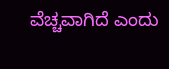ವೆಚ್ಚವಾಗಿದೆ ಎಂದು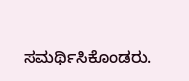ಸಮರ್ಥಿಸಿಕೊಂಡರು.